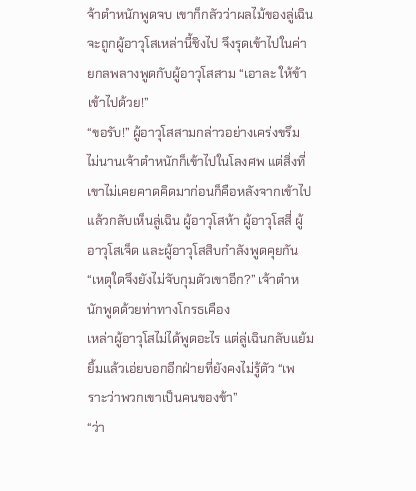จ้าตำหนักพูดจบ เขาก็กลัวว่าผลไม้ของลู่เฉินจะถูกผู้อาวุโสเหล่านี้ชิงไป จึงรุดเข้าไปในค่ายกลพลางพูดกับผู้อาวุโสสาม “เอาละ ให้ข้าเข้าไปด้วย!”
“ขอรับ!” ผู้อาวุโสสามกล่าวอย่างเคร่งขรึม
ไม่นานเจ้าตำหนักก็เข้าไปในโลงศพ แต่สิ่งที่เขาไม่เคยคาดคิดมาก่อนก็คือหลังจากเข้าไปแล้วกลับเห็นลู่เฉิน ผู้อาวุโสห้า ผู้อาวุโสสี่ ผู้อาวุโสเจ็ด และผู้อาวุโสสิบกำลังพูดคุยกัน
“เหตุใดจึงยังไม่จับกุมตัวเขาอีก?” เจ้าตำหนักพูดด้วยท่าทางโกรธเคือง
เหล่าผู้อาวุโสไม่ได้พูดอะไร แต่ลู่เฉินกลับแย้มยิ้มแล้วเอ่ยบอกอีกฝ่ายที่ยังคงไม่รู้ตัว “เพราะว่าพวกเขาเป็นคนของข้า”
“ว่า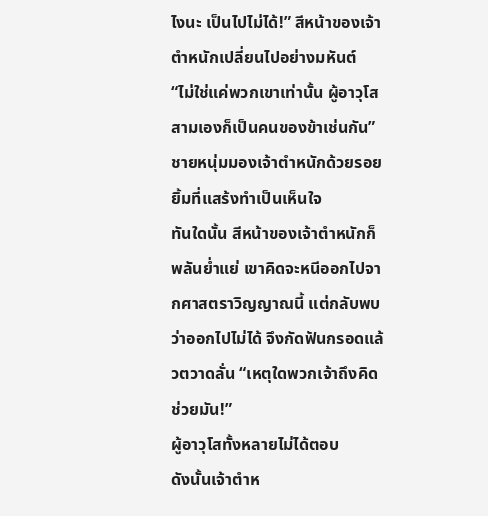ไงนะ เป็นไปไม่ได้!” สีหน้าของเจ้าตำหนักเปลี่ยนไปอย่างมหันต์
“ไม่ใช่แค่พวกเขาเท่านั้น ผู้อาวุโสสามเองก็เป็นคนของข้าเช่นกัน” ชายหนุ่มมองเจ้าตำหนักด้วยรอยยิ้มที่แสร้งทำเป็นเห็นใจ
ทันใดนั้น สีหน้าของเจ้าตำหนักก็พลันย่ำแย่ เขาคิดจะหนีออกไปจากศาสตราวิญญาณนี้ แต่กลับพบว่าออกไปไม่ได้ จึงกัดฟันกรอดแล้วตวาดลั่น “เหตุใดพวกเจ้าถึงคิดช่วยมัน!”
ผู้อาวุโสทั้งหลายไม่ได้ตอบ
ดังนั้นเจ้าตำห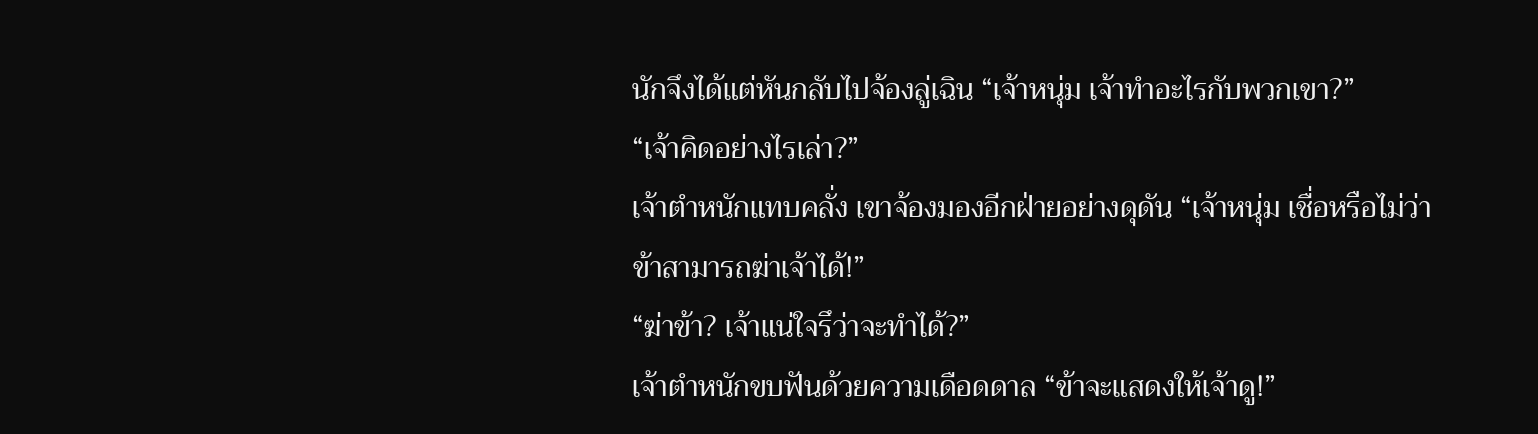นักจึงได้แต่หันกลับไปจ้องลู่เฉิน “เจ้าหนุ่ม เจ้าทำอะไรกับพวกเขา?”
“เจ้าคิดอย่างไรเล่า?”
เจ้าตำหนักแทบคลั่ง เขาจ้องมองอีกฝ่ายอย่างดุดัน “เจ้าหนุ่ม เชื่อหรือไม่ว่าข้าสามารถฆ่าเจ้าได้!”
“ฆ่าข้า? เจ้าแน่ใจรึว่าจะทำได้?”
เจ้าตำหนักขบฟันด้วยความเดือดดาล “ข้าจะแสดงให้เจ้าดู!”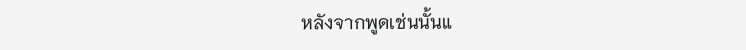หลังจากพูดเช่นนั้นแ